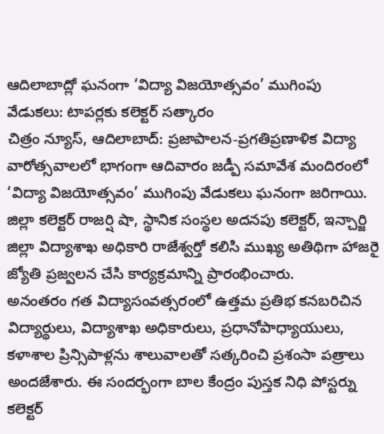ఆదిలాబాద్లో ఘనంగా ‘విద్యా విజయోత్సవం’ ముగింపు వేడుకలు: టాపర్లకు కలెక్టర్ సత్కారం
చిత్రం న్యూస్, ఆదిలాబాద్: ప్రజాపాలన-ప్రగతిప్రణాళిక విద్యా వారోత్సవాలలో భాగంగా ఆదివారం జడ్పీ సమావేశ మందిరంలో ‘విద్యా విజయోత్సవం’ ముగింపు వేడుకలు ఘనంగా జరిగాయి. జిల్లా కలెక్టర్ రాజర్షి షా, స్థానిక సంస్థల అదనపు కలెక్టర్, ఇన్చార్జి జిల్లా విద్యాశాఖ అధికారి రాజేశ్వర్తో కలిసి ముఖ్య అతిథిగా హాజరై జ్యోతి ప్రజ్వలన చేసి కార్యక్రమాన్ని ప్రారంభించారు.
అనంతరం గత విద్యాసంవత్సరంలో ఉత్తమ ప్రతిభ కనబరిచిన విద్యార్థులు, విద్యాశాఖ అధికారులు, ప్రధానోపాధ్యాయులు, కళాశాల ప్రిన్సిపాళ్లను శాలువాలతో సత్కరించి ప్రశంసా పత్రాలు అందజేశారు. ఈ సందర్భంగా బాల కేంద్రం పుస్తక నిధి పోస్టర్ను కలెక్టర్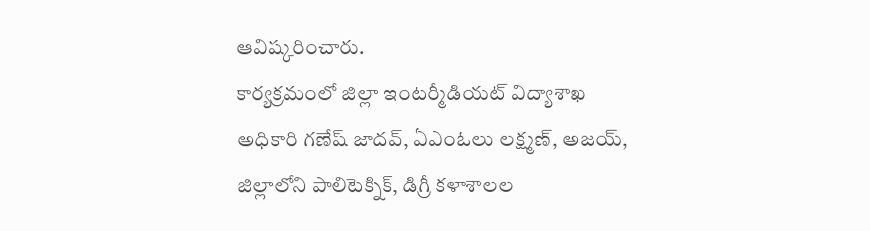ఆవిష్కరించారు.
కార్యక్రమంలో జిల్లా ఇంటర్మీడియట్ విద్యాశాఖ అధికారి గణేష్ జాదవ్, ఏఎంఓలు లక్ష్మణ్, అజయ్, జిల్లాలోని పాలిటెక్నిక్, డిగ్రీ కళాశాలల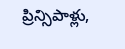ప్రిన్సిపాళ్లు,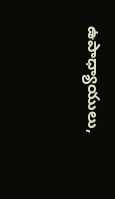ఉపాధ్యాయులు,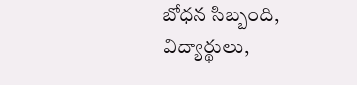బోధన సిబ్బంది, విద్యార్థులు,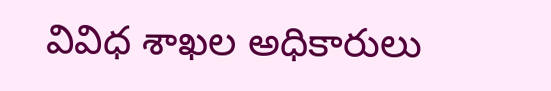వివిధ శాఖల అధికారులు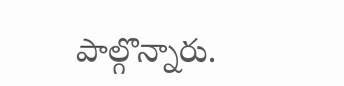పాల్గొన్నారు.